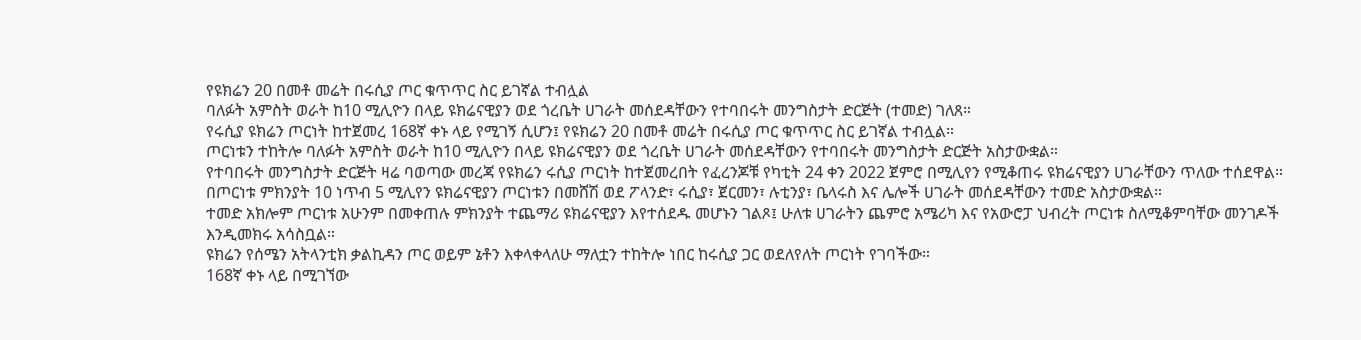የዩክሬን 20 በመቶ መሬት በሩሲያ ጦር ቁጥጥር ስር ይገኛል ተብሏል
ባለፉት አምስት ወራት ከ10 ሚሊዮን በላይ ዩክሬናዊያን ወደ ጎረቤት ሀገራት መሰደዳቸውን የተባበሩት መንግስታት ድርጅት (ተመድ) ገለጸ።
የሩሲያ ዩክሬን ጦርነት ከተጀመረ 168ኛ ቀኑ ላይ የሚገኝ ሲሆን፤ የዩክሬን 20 በመቶ መሬት በሩሲያ ጦር ቁጥጥር ስር ይገኛል ተብሏል።
ጦርነቱን ተከትሎ ባለፉት አምስት ወራት ከ10 ሚሊዮን በላይ ዩክሬናዊያን ወደ ጎረቤት ሀገራት መሰደዳቸውን የተባበሩት መንግስታት ድርጅት አስታውቋል።
የተባበሩት መንግስታት ድርጅት ዛሬ ባወጣው መረጃ የዩክሬን ሩሲያ ጦርነት ከተጀመረበት የፈረንጆቹ የካቲት 24 ቀን 2022 ጀምሮ በሚሊየን የሚቆጠሩ ዩክሬናዊያን ሀገራቸውን ጥለው ተሰደዋል።
በጦርነቱ ምክንያት 10 ነጥብ 5 ሚሊየን ዩክሬናዊያን ጦርነቱን በመሸሽ ወደ ፖላንድ፣ ሩሲያ፣ ጀርመን፣ ሉቲንያ፣ ቤላሩስ እና ሌሎች ሀገራት መሰደዳቸውን ተመድ አስታውቋል።
ተመድ አክሎም ጦርነቱ አሁንም በመቀጠሉ ምክንያት ተጨማሪ ዩክሬናዊያን እየተሰደዱ መሆኑን ገልጾ፤ ሁለቱ ሀገራትን ጨምሮ አሜሪካ እና የአውሮፓ ህብረት ጦርነቱ ስለሚቆምባቸው መንገዶች እንዲመክሩ አሳስቧል።
ዩክሬን የሰሜን አትላንቲክ ቃልኪዳን ጦር ወይም ኔቶን እቀላቀላለሁ ማለቷን ተከትሎ ነበር ከሩሲያ ጋር ወደለየለት ጦርነት የገባችው።
168ኛ ቀኑ ላይ በሚገኘው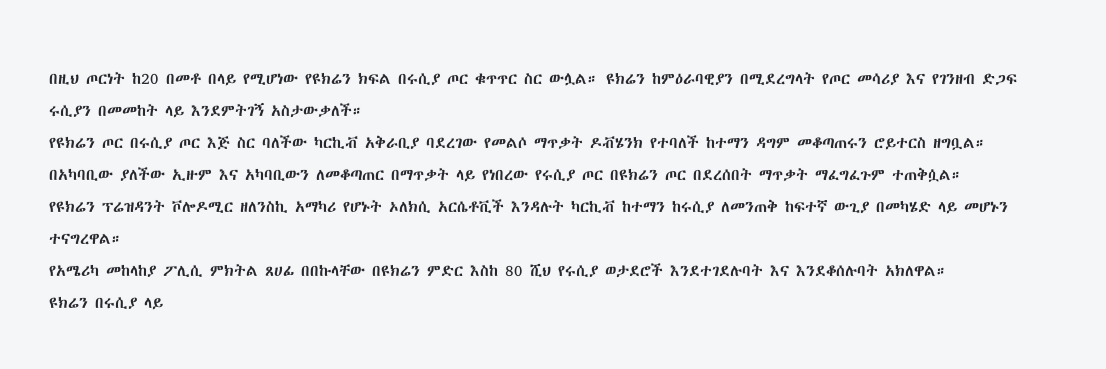በዚህ ጦርነት ከ20 በመቶ በላይ የሚሆነው የዩክሬን ክፍል በሩሲያ ጦር ቁጥጥር ስር ውሏል። ዩክሬን ከምዕራባዊያን በሚደረግላት የጦር መሳሪያ እና የገንዘብ ድጋፍ ሩሲያን በመመከት ላይ እንደምትገኝ አስታውቃለች።
የዩክሬን ጦር በሩሲያ ጦር እጅ ስር ባለችው ካርኪቭ አቅራቢያ ባደረገው የመልሶ ማጥቃት ዶቭሄንክ የተባለች ከተማን ዳግም መቆጣጠሩን ሮይተርስ ዘግቧል።
በአካባቢው ያለችው ኢዙም እና አካባቢውን ለመቆጣጠር በማጥቃት ላይ የነበረው የሩሲያ ጦር በዩክሬን ጦር በደረሰበት ማጥቃት ማፈግፈጉም ተጠቅሷል።
የዩክሬን ፕሬዝዳንት ቮሎዶሚር ዘለንስኪ አማካሪ የሆኑት ኦለክሲ አርሴቶቪች እንዳሉት ካርኪቭ ከተማን ከሩሲያ ለመንጠቅ ከፍተኛ ውጊያ በመካሄድ ላይ መሆኑን ተናግረዋል።
የአሜሪካ መከላከያ ፖሊሲ ምክትል ጸሀፊ በበኩላቸው በዩክሬን ምድር እስከ 80 ሺህ የሩሲያ ወታደሮች እንደተገደሉባት እና እንደቆሰሉባት አክለዋል።
ዩክሬን በሩሲያ ላይ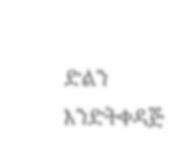ድልን እንድትቀዳጅ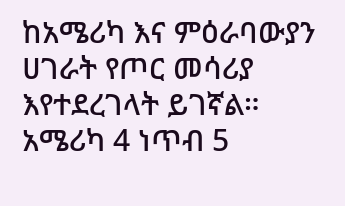ከአሜሪካ እና ምዕራባውያን ሀገራት የጦር መሳሪያ እየተደረገላት ይገኛል።
አሜሪካ 4 ነጥብ 5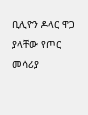ቢሊዮን ዶላር ዋጋ ያላቸው የጦር መሳሪያ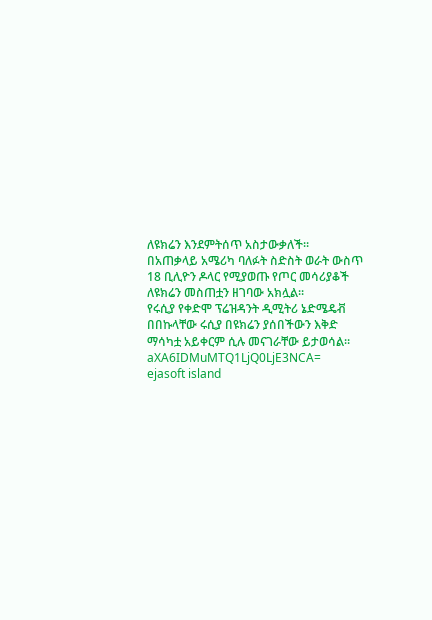ለዩክሬን እንደምትሰጥ አስታውቃለች።
በአጠቃላይ አሜሪካ ባለፉት ስድስት ወራት ውስጥ 18 ቢሊዮን ዶላር የሚያወጡ የጦር መሳሪያቆች ለዩክሬን መስጠቷን ዘገባው አክሏል።
የሩሲያ የቀድሞ ፕሬዝዳንት ዲሚትሪ ኔድሜዴቭ በበኩላቸው ሩሲያ በዩክሬን ያሰበችውን እቅድ ማሳካቷ አይቀርም ሲሉ መናገራቸው ይታወሳል።
aXA6IDMuMTQ1LjQ0LjE3NCA=
ejasoft island